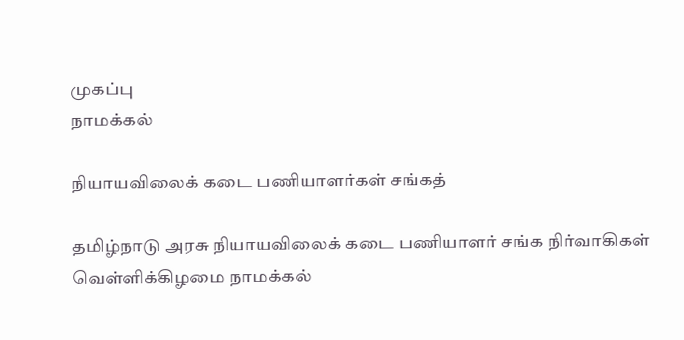முகப்பு
நாமக்கல்

நியாயவிலைக் கடை பணியாளர்கள் சங்கத்

தமிழ்நாடு அரசு நியாயவிலைக் கடை பணியாளர் சங்க நிர்வாகிகள் வெள்ளிக்கிழமை நாமக்கல்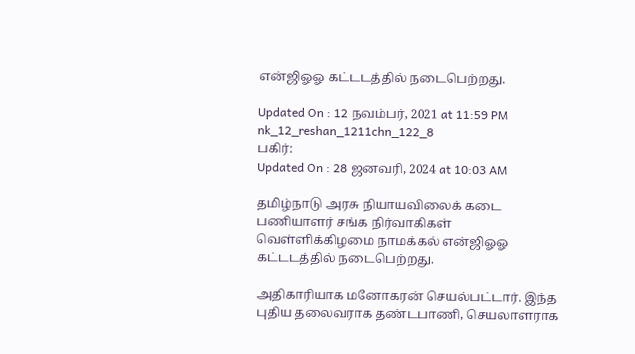என்ஜிஓஓ கட்டடத்தில் நடைபெற்றது.

Updated On : 12 நவம்பர், 2021 at 11:59 PM
nk_12_reshan_1211chn_122_8
பகிர்:
Updated On : 28 ஜனவரி, 2024 at 10:03 AM

தமிழ்நாடு அரசு நியாயவிலைக் கடை பணியாளர் சங்க நிர்வாகிகள் வெள்ளிக்கிழமை நாமக்கல் என்ஜிஓஓ கட்டடத்தில் நடைபெற்றது.

அதிகாரியாக மனோகரன் செயல்பட்டார். இந்த புதிய தலைவராக தண்டபாணி, செயலாளராக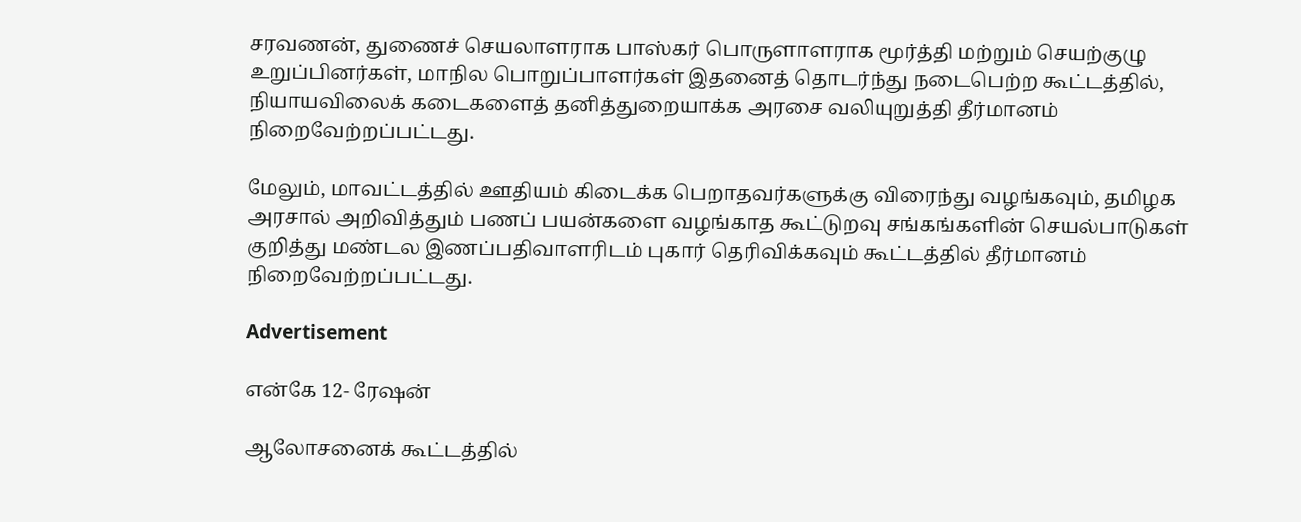சரவணன், துணைச் செயலாளராக பாஸ்கர் பொருளாளராக மூர்த்தி மற்றும் செயற்குழு உறுப்பினர்கள், மாநில பொறுப்பாளர்கள் இதனைத் தொடர்ந்து நடைபெற்ற கூட்டத்தில், நியாயவிலைக் கடைகளைத் தனித்துறையாக்க அரசை வலியுறுத்தி தீர்மானம் நிறைவேற்றப்பட்டது.

மேலும், மாவட்டத்தில் ஊதியம் கிடைக்க பெறாதவர்களுக்கு விரைந்து வழங்கவும், தமிழக அரசால் அறிவித்தும் பணப் பயன்களை வழங்காத கூட்டுறவு சங்கங்களின் செயல்பாடுகள் குறித்து மண்டல இணப்பதிவாளரிடம் புகார் தெரிவிக்கவும் கூட்டத்தில் தீர்மானம் நிறைவேற்றப்பட்டது.

Advertisement

என்கே 12- ரேஷன்

ஆலோசனைக் கூட்டத்தில்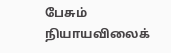பேசும் நியாயவிலைக்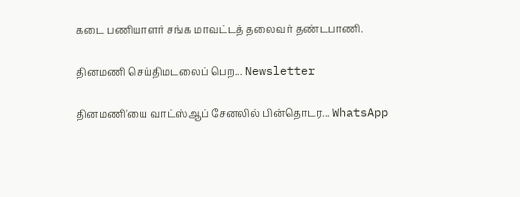கடை பணியாளர் சங்க மாவட்டத் தலைவர் தண்டபாணி.

தினமணி செய்திமடலைப் பெற... Newsletter

தினமணி'யை வாட்ஸ்ஆப் சேனலில் பின்தொடர... WhatsApp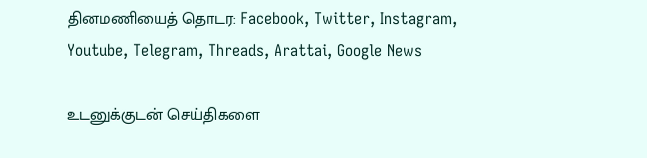தினமணியைத் தொடர: Facebook, Twitter, Instagram, Youtube, Telegram, Threads, Arattai, Google News

உடனுக்குடன் செய்திகளை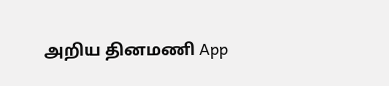அறிய தினமணி App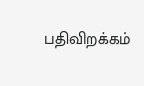பதிவிறக்கம்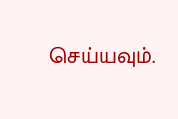செய்யவும்.